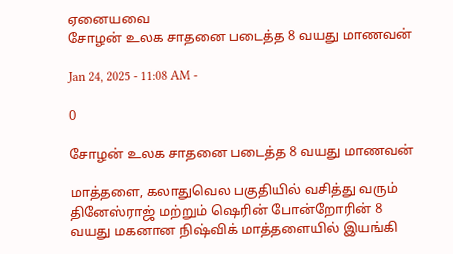ஏனையவை
சோழன் உலக சாதனை படைத்த 8 வயது மாணவன்

Jan 24, 2025 - 11:08 AM -

0

சோழன் உலக சாதனை படைத்த 8 வயது மாணவன்

மாத்தளை, கலாதுவெல பகுதியில் வசித்து வரும் தினேஸ்ராஜ் மற்றும் ஷெரின் போன்றோரின் 8 வயது மகனான நிஷ்விக் மாத்தளையில் இயங்கி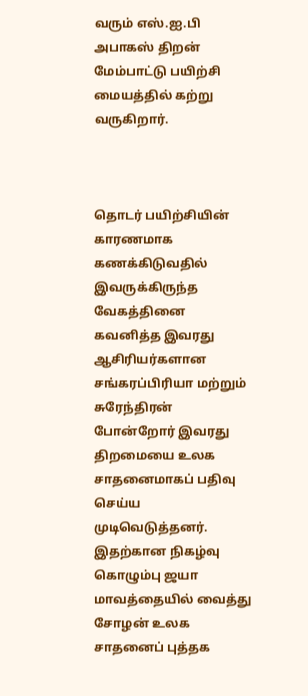வரும் எஸ்.ஐ.பி அபாகஸ் திறன் மேம்பாட்டு பயிற்சி மையத்தில் கற்று வருகிறார்.



தொடர் பயிற்சியின் காரணமாக கணக்கிடுவதில் இவருக்கிருந்த வேகத்தினை கவனித்த இவரது ஆசிரியர்களான சங்கரப்பிரியா மற்றும் சுரேந்திரன் போன்றோர் இவரது திறமையை உலக சாதனைமாகப் பதிவு செய்ய முடிவெடுத்தனர். இதற்கான நிகழ்வு கொழும்பு ஜயா மாவத்தையில் வைத்து சோழன் உலக சாதனைப் புத்தக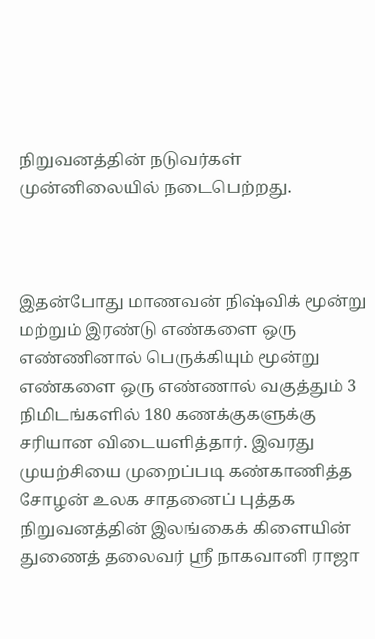நிறுவனத்தின் நடுவர்கள் முன்னிலையில் நடைபெற்றது.



இதன்போது மாணவன் நிஷ்விக் மூன்று மற்றும் இரண்டு எண்களை ஒரு எண்ணினால் பெருக்கியும் மூன்று எண்களை ஒரு எண்ணால் வகுத்தும் 3 நிமிடங்களில் 180 கணக்குகளுக்கு சரியான விடையளித்தார். இவரது முயற்சியை முறைப்படி கண்காணித்த சோழன் உலக சாதனைப் புத்தக நிறுவனத்தின் இலங்கைக் கிளையின் துணைத் தலைவர் ஸ்ரீ நாகவானி ராஜா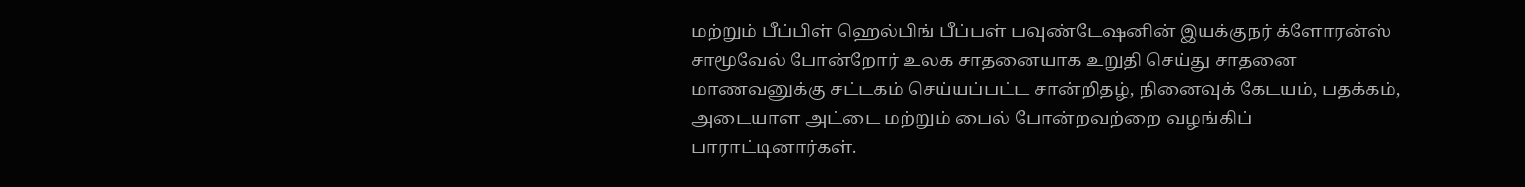மற்றும் பீப்பிள் ஹெல்பிங் பீப்பள் பவுண்டேஷனின் இயக்குநர் க்ளோரன்ஸ் சாமூவேல் போன்றோர் உலக சாதனையாக உறுதி செய்து சாதனை மாணவனுக்கு சட்டகம் செய்யப்பட்ட சான்றிதழ், நினைவுக் கேடயம், பதக்கம், அடையாள அட்டை மற்றும் பைல் போன்றவற்றை வழங்கிப் பாராட்டினார்கள்.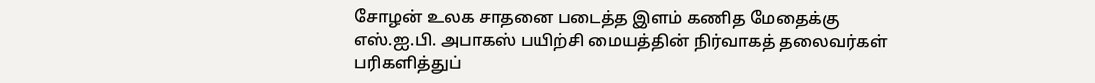சோழன் உலக சாதனை படைத்த இளம் கணித மேதைக்கு எஸ்.ஐ.பி. அபாகஸ் பயிற்சி மையத்தின் நிர்வாகத் தலைவர்கள் பரிகளித்துப்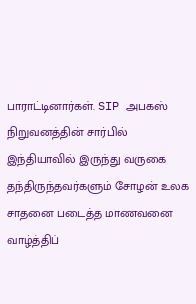பாராட்டினார்கள். SIP அபகஸ் நிறுவனத்தின் சார்பில் இந்தியாவில் இருந்து வருகை தந்திருந்தவர்களும் சோழன் உலக சாதனை படைத்த மாணவனை வாழ்த்திப்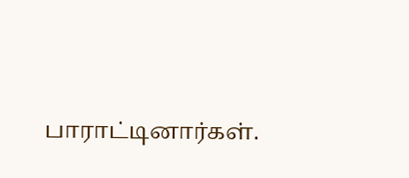பாராட்டினார்கள்.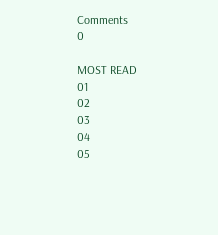Comments
0

MOST READ
01
02
03
04
05